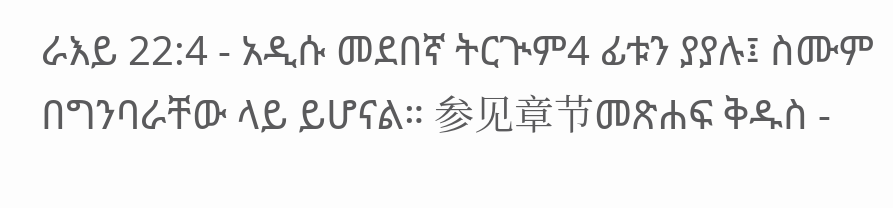ራእይ 22:4 - አዲሱ መደበኛ ትርጒም4 ፊቱን ያያሉ፤ ስሙም በግንባራቸው ላይ ይሆናል። 参见章节መጽሐፍ ቅዱስ -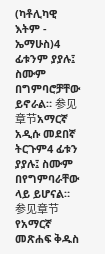(ካቶሊካዊ እትም - ኤማሁስ)4 ፊቱንም ያያሉ፤ ስሙም በግምባሮቻቸው ይኖራል። 参见章节አማርኛ አዲሱ መደበኛ ትርጉም4 ፊቱን ያያሉ፤ ስሙም በየግምባራቸው ላይ ይሆናል። 参见章节የአማርኛ መጽሐፍ ቅዱስ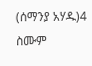(ሰማንያ አሃዱ)4 ስሙም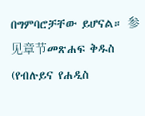በግምባሮቻቸው ይሆናል። 参见章节መጽሐፍ ቅዱስ (የብሉይና የሐዲስ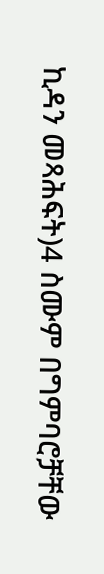ኪዳን መጻሕፍት)4 ስሙም በግምባሮቻቸው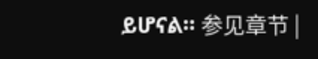ይሆናል። 参见章节 |